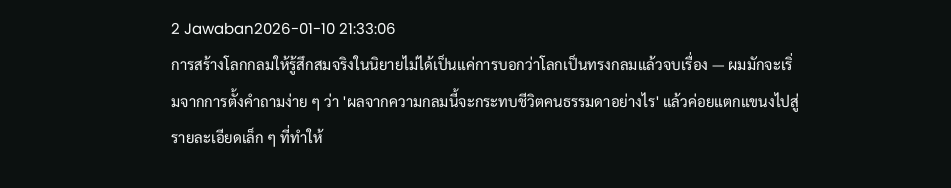2 Jawaban2026-01-10 21:33:06
การสร้างโลกกลมให้รู้สึกสมจริงในนิยายไม่ได้เป็นแค่การบอกว่าโลกเป็นทรงกลมแล้วจบเรื่อง — ผมมักจะเริ่มจากการตั้งคำถามง่าย ๆ ว่า 'ผลจากความกลมนี้จะกระทบชีวิตคนธรรมดาอย่างไร' แล้วค่อยแตกแขนงไปสู่รายละเอียดเล็ก ๆ ที่ทำให้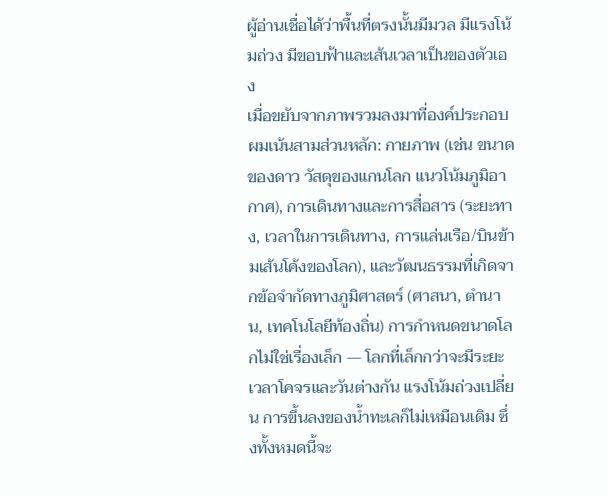ผู้อ่านเชื่อได้ว่าพื้นที่ตรงนั้นมีมวล มีแรงโน้มถ่วง มีขอบฟ้าและเส้นเวลาเป็นของตัวเอง
เมื่อขยับจากภาพรวมลงมาที่องค์ประกอบ ผมเน้นสามส่วนหลัก: กายภาพ (เช่น ขนาดของดาว วัสดุของแกนโลก แนวโน้มภูมิอากาศ), การเดินทางและการสื่อสาร (ระยะทาง, เวลาในการเดินทาง, การแล่นเรือ/บินข้ามเส้นโค้งของโลก), และวัฒนธรรมที่เกิดจากข้อจำกัดทางภูมิศาสตร์ (ศาสนา, ตำนาน, เทคโนโลยีท้องถิ่น) การกำหนดขนาดโลกไม่ใช่เรื่องเล็ก — โลกที่เล็กกว่าจะมีระยะเวลาโคจรและวันต่างกัน แรงโน้มถ่วงเปลี่ยน การขึ้นลงของน้ำทะเลก็ไม่เหมือนเดิม ซึ่งทั้งหมดนี้จะ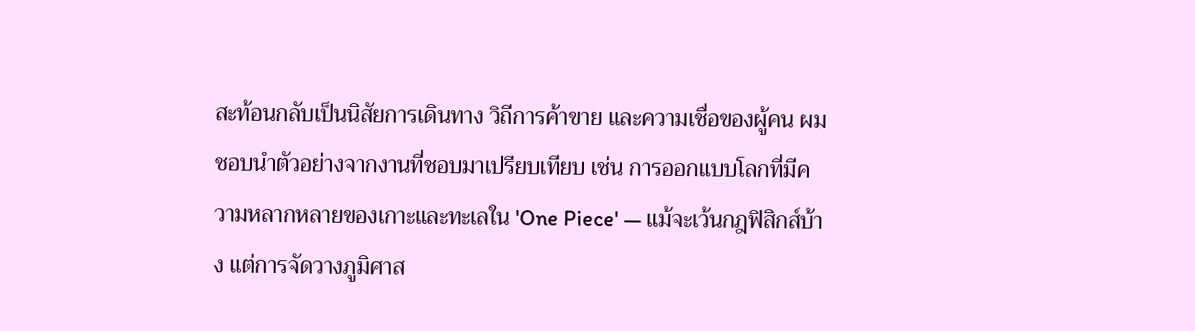สะท้อนกลับเป็นนิสัยการเดินทาง วิถีการค้าขาย และความเชื่อของผู้คน ผมชอบนำตัวอย่างจากงานที่ชอบมาเปรียบเทียบ เช่น การออกแบบโลกที่มีความหลากหลายของเกาะและทะเลใน 'One Piece' — แม้จะเว้นกฎฟิสิกส์บ้าง แต่การจัดวางภูมิศาส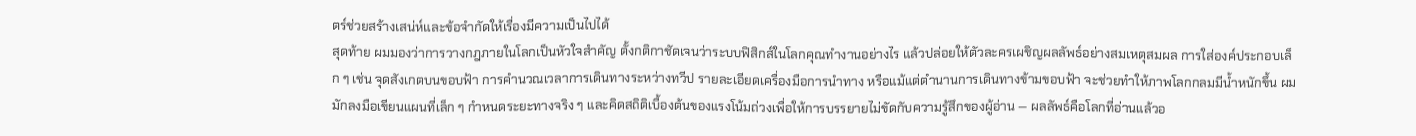ตร์ช่วยสร้างเสน่ห์และข้อจำกัดให้เรื่องมีความเป็นไปได้
สุดท้าย ผมมองว่าการวางกฎภายในโลกเป็นหัวใจสำคัญ ตั้งกติกาชัดเจนว่าระบบฟิสิกส์ในโลกคุณทำงานอย่างไร แล้วปล่อยให้ตัวละครเผชิญผลลัพธ์อย่างสมเหตุสมผล การใส่องค์ประกอบเล็ก ๆ เช่น จุดสังเกตบนขอบฟ้า การคำนวณเวลาการเดินทางระหว่างทวีป รายละเอียดเครื่องมือการนำทาง หรือแม้แต่ตำนานการเดินทางข้ามขอบฟ้า จะช่วยทำให้ภาพโลกกลมมีน้ำหนักขึ้น ผมมักลงมือเขียนแผนที่เล็ก ๆ กำหนดระยะทางจริง ๆ และคิดสถิติเบื้องต้นของแรงโน้มถ่วงเพื่อให้การบรรยายไม่ขัดกับความรู้สึกของผู้อ่าน — ผลลัพธ์คือโลกที่อ่านแล้วอ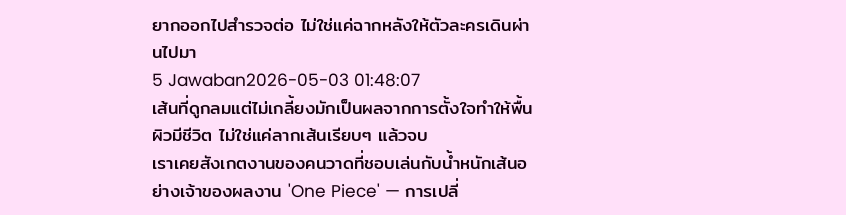ยากออกไปสำรวจต่อ ไม่ใช่แค่ฉากหลังให้ตัวละครเดินผ่านไปมา
5 Jawaban2026-05-03 01:48:07
เส้นที่ดูกลมแต่ไม่เกลี้ยงมักเป็นผลจากการตั้งใจทำให้พื้นผิวมีชีวิต ไม่ใช่แค่ลากเส้นเรียบๆ แล้วจบ
เราเคยสังเกตงานของคนวาดที่ชอบเล่นกับน้ำหนักเส้นอย่างเจ้าของผลงาน 'One Piece' — การเปลี่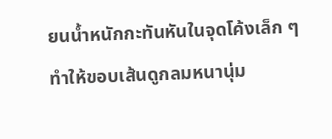ยนน้ำหนักกะทันหันในจุดโค้งเล็ก ๆ ทำให้ขอบเส้นดูกลมหนานุ่ม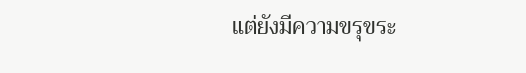แต่ยังมีความขรุขระ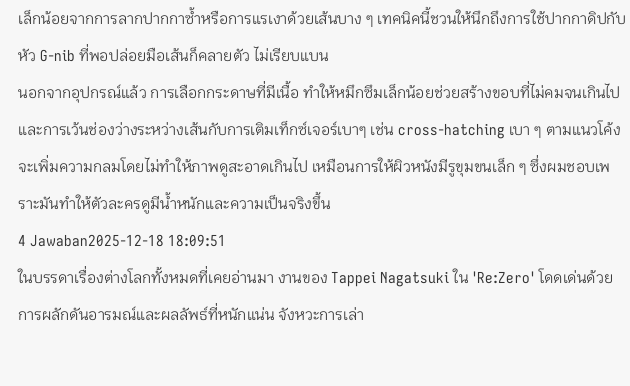เล็กน้อยจากการลากปากกาซ้ำหรือการแรเงาด้วยเส้นบาง ๆ เทคนิคนี้ชวนให้นึกถึงการใช้ปากกาดิปกับหัว G-nib ที่พอปล่อยมือเส้นก็คลายตัว ไม่เรียบแบน
นอกจากอุปกรณ์แล้ว การเลือกกระดาษที่มีเนื้อ ทำให้หมึกซึมเล็กน้อยช่วยสร้างขอบที่ไม่คมจนเกินไป และการเว้นช่องว่างระหว่างเส้นกับการเติมเท็กซ์เจอร์เบาๆ เช่น cross-hatching เบา ๆ ตามแนวโค้ง จะเพิ่มความกลมโดยไม่ทำให้ภาพดูสะอาดเกินไป เหมือนการให้ผิวหนังมีรูขุมขนเล็ก ๆ ซึ่งผมชอบเพราะมันทำให้ตัวละครดูมีน้ำหนักและความเป็นจริงขึ้น
4 Jawaban2025-12-18 18:09:51
ในบรรดาเรื่องต่างโลกทั้งหมดที่เคยอ่านมา งานของ Tappei Nagatsuki ใน 'Re:Zero' โดดเด่นด้วยการผลักดันอารมณ์และผลลัพธ์ที่หนักแน่น จังหวะการเล่า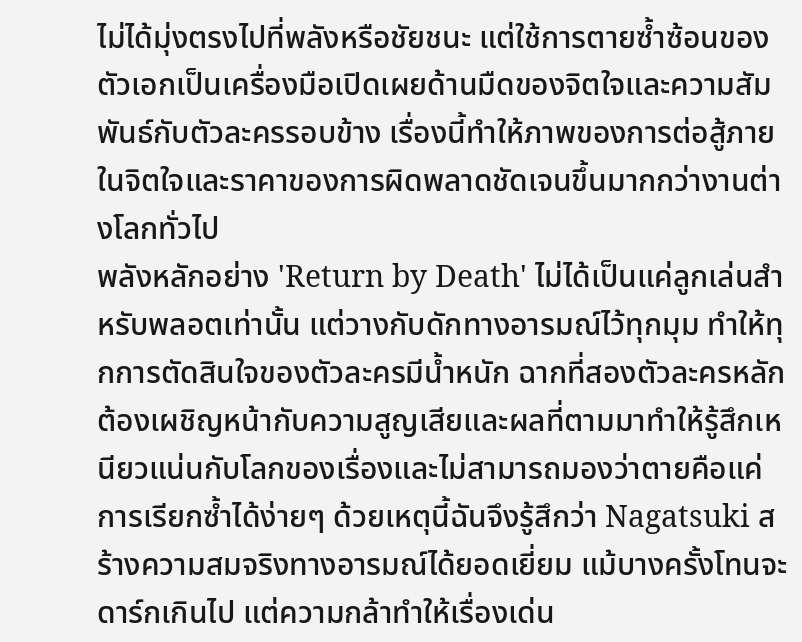ไม่ได้มุ่งตรงไปที่พลังหรือชัยชนะ แต่ใช้การตายซ้ำซ้อนของตัวเอกเป็นเครื่องมือเปิดเผยด้านมืดของจิตใจและความสัมพันธ์กับตัวละครรอบข้าง เรื่องนี้ทำให้ภาพของการต่อสู้ภายในจิตใจและราคาของการผิดพลาดชัดเจนขึ้นมากกว่างานต่างโลกทั่วไป
พลังหลักอย่าง 'Return by Death' ไม่ได้เป็นแค่ลูกเล่นสำหรับพลอตเท่านั้น แต่วางกับดักทางอารมณ์ไว้ทุกมุม ทำให้ทุกการตัดสินใจของตัวละครมีน้ำหนัก ฉากที่สองตัวละครหลักต้องเผชิญหน้ากับความสูญเสียและผลที่ตามมาทำให้รู้สึกเหนียวแน่นกับโลกของเรื่องและไม่สามารถมองว่าตายคือแค่การเรียกซ้ำได้ง่ายๆ ด้วยเหตุนี้ฉันจึงรู้สึกว่า Nagatsuki สร้างความสมจริงทางอารมณ์ได้ยอดเยี่ยม แม้บางครั้งโทนจะดาร์กเกินไป แต่ความกล้าทำให้เรื่องเด่น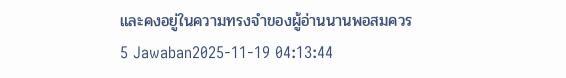และคงอยู่ในความทรงจำของผู้อ่านนานพอสมควร
5 Jawaban2025-11-19 04:13:44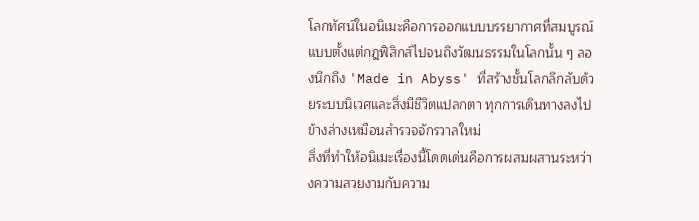โลกทัศน์ในอนิเมะคือการออกแบบบรรยากาศที่สมบูรณ์แบบตั้งแต่กฎฟิสิกส์ไปจนถึงวัฒนธรรมในโลกนั้น ๆ ลองนึกถึง 'Made in Abyss' ที่สร้างชั้นโลกลึกลับด้วยระบบนิเวศและสิ่งมีชีวิตแปลกตา ทุกการเดินทางลงไปข้างล่างเหมือนสำรวจจักรวาลใหม่
สิ่งที่ทำให้อนิเมะเรื่องนี้โดดเด่นคือการผสมผสานระหว่างความสวยงามกับความ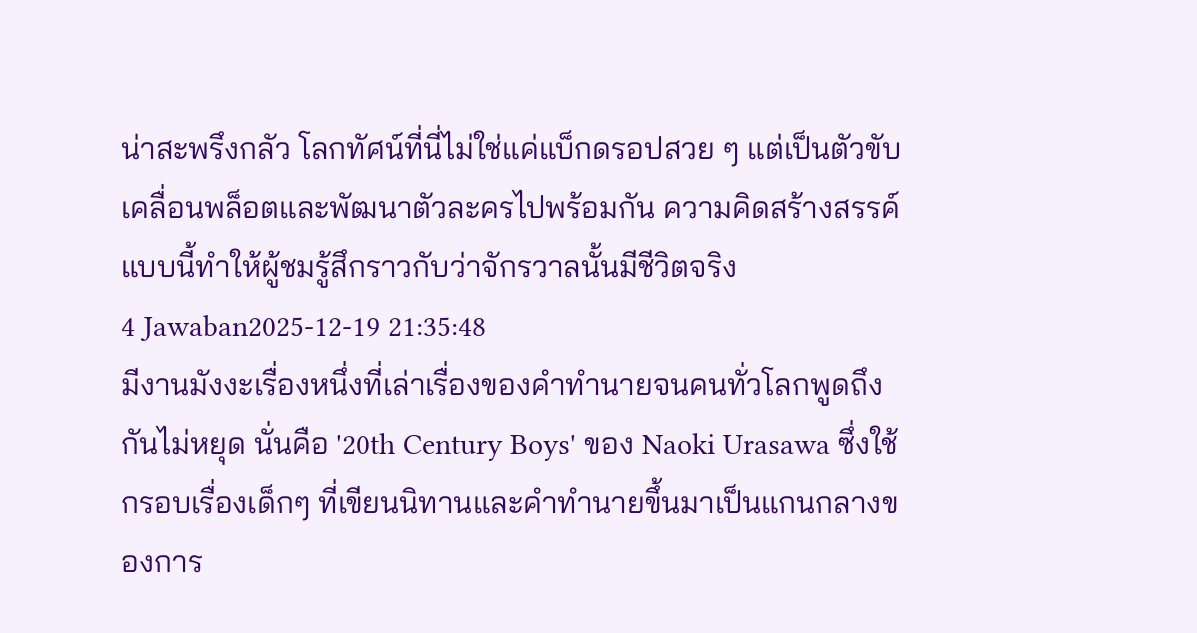น่าสะพรึงกลัว โลกทัศน์ที่นี่ไม่ใช่แค่แบ็กดรอปสวย ๆ แต่เป็นตัวขับเคลื่อนพล็อตและพัฒนาตัวละครไปพร้อมกัน ความคิดสร้างสรรค์แบบนี้ทำให้ผู้ชมรู้สึกราวกับว่าจักรวาลนั้นมีชีวิตจริง
4 Jawaban2025-12-19 21:35:48
มีงานมังงะเรื่องหนึ่งที่เล่าเรื่องของคำทำนายจนคนทั่วโลกพูดถึงกันไม่หยุด นั่นคือ '20th Century Boys' ของ Naoki Urasawa ซึ่งใช้กรอบเรื่องเด็กๆ ที่เขียนนิทานและคำทำนายขึ้นมาเป็นแกนกลางของการ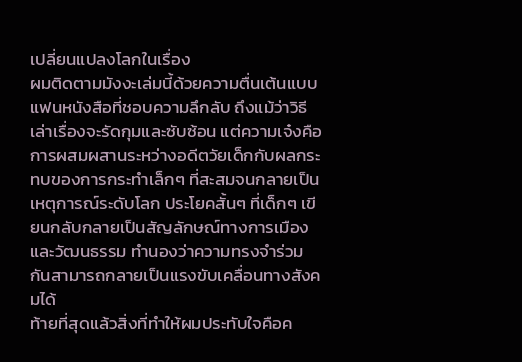เปลี่ยนแปลงโลกในเรื่อง
ผมติดตามมังงะเล่มนี้ด้วยความตื่นเต้นแบบแฟนหนังสือที่ชอบความลึกลับ ถึงแม้ว่าวิธีเล่าเรื่องจะรัดกุมและซับซ้อน แต่ความเจ๋งคือการผสมผสานระหว่างอดีตวัยเด็กกับผลกระทบของการกระทำเล็กๆ ที่สะสมจนกลายเป็นเหตุการณ์ระดับโลก ประโยคสั้นๆ ที่เด็กๆ เขียนกลับกลายเป็นสัญลักษณ์ทางการเมืองและวัฒนธรรม ทำนองว่าความทรงจำร่วมกันสามารถกลายเป็นแรงขับเคลื่อนทางสังคมได้
ท้ายที่สุดแล้วสิ่งที่ทำให้ผมประทับใจคือค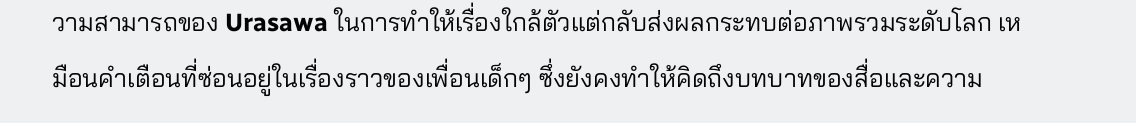วามสามารถของ Urasawa ในการทำให้เรื่องใกล้ตัวแต่กลับส่งผลกระทบต่อภาพรวมระดับโลก เหมือนคำเตือนที่ซ่อนอยู่ในเรื่องราวของเพื่อนเด็กๆ ซึ่งยังคงทำให้คิดถึงบทบาทของสื่อและความ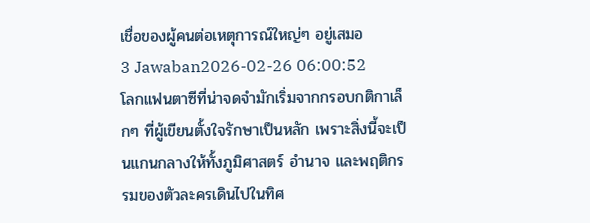เชื่อของผู้คนต่อเหตุการณ์ใหญ่ๆ อยู่เสมอ
3 Jawaban2026-02-26 06:00:52
โลกแฟนตาซีที่น่าจดจำมักเริ่มจากกรอบกติกาเล็กๆ ที่ผู้เขียนตั้งใจรักษาเป็นหลัก เพราะสิ่งนี้จะเป็นแกนกลางให้ทั้งภูมิศาสตร์ อำนาจ และพฤติกรรมของตัวละครเดินไปในทิศ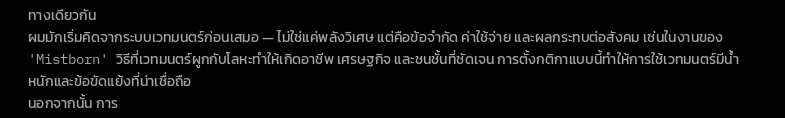ทางเดียวกัน
ผมมักเริ่มคิดจากระบบเวทมนตร์ก่อนเสมอ — ไม่ใช่แค่พลังวิเศษ แต่คือข้อจำกัด ค่าใช้จ่าย และผลกระทบต่อสังคม เช่นในงานของ 'Mistborn' วิธีที่เวทมนตร์ผูกกับโลหะทำให้เกิดอาชีพ เศรษฐกิจ และชนชั้นที่ชัดเจน การตั้งกติกาแบบนี้ทำให้การใช้เวทมนตร์มีน้ำหนักและข้อขัดแย้งที่น่าเชื่อถือ
นอกจากนั้น การ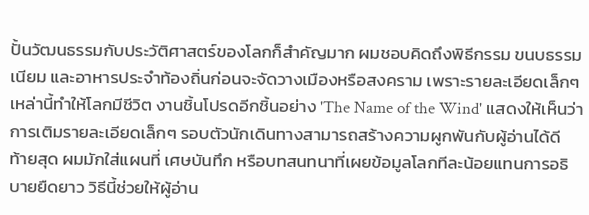ปั้นวัฒนธรรมกับประวัติศาสตร์ของโลกก็สำคัญมาก ผมชอบคิดถึงพิธีกรรม ขนบธรรมเนียม และอาหารประจำท้องถิ่นก่อนจะจัดวางเมืองหรือสงคราม เพราะรายละเอียดเล็กๆ เหล่านี้ทำให้โลกมีชีวิต งานชิ้นโปรดอีกชิ้นอย่าง 'The Name of the Wind' แสดงให้เห็นว่าการเติมรายละเอียดเล็กๆ รอบตัวนักเดินทางสามารถสร้างความผูกพันกับผู้อ่านได้ดี
ท้ายสุด ผมมักใส่แผนที่ เศษบันทึก หรือบทสนทนาที่เผยข้อมูลโลกทีละน้อยแทนการอธิบายยืดยาว วิธีนี้ช่วยให้ผู้อ่าน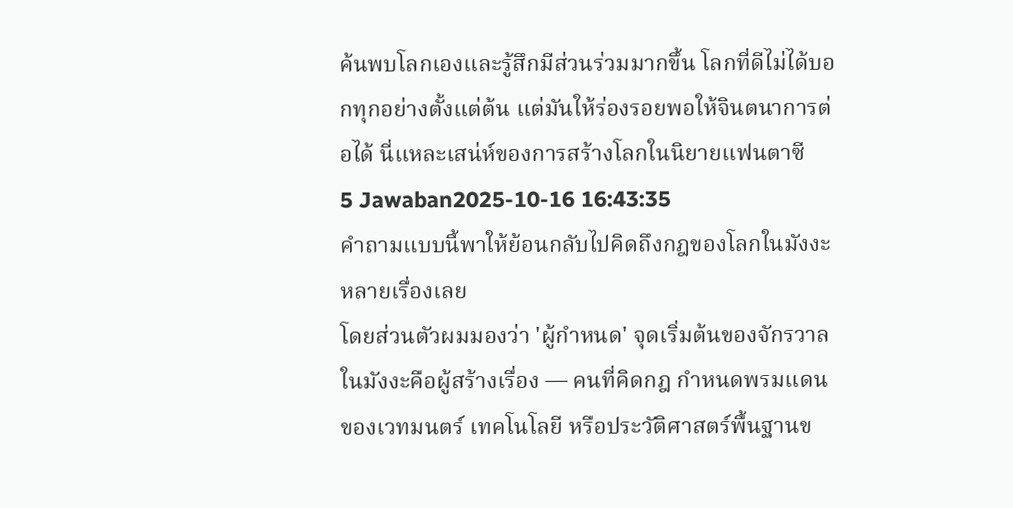ค้นพบโลกเองและรู้สึกมีส่วนร่วมมากขึ้น โลกที่ดีไม่ได้บอกทุกอย่างตั้งแต่ต้น แต่มันให้ร่องรอยพอให้จินตนาการต่อได้ นี่แหละเสน่ห์ของการสร้างโลกในนิยายแฟนตาซี
5 Jawaban2025-10-16 16:43:35
คำถามแบบนี้พาให้ย้อนกลับไปคิดถึงกฎของโลกในมังงะหลายเรื่องเลย
โดยส่วนตัวผมมองว่า 'ผู้กำหนด' จุดเริ่มต้นของจักรวาลในมังงะคือผู้สร้างเรื่อง — คนที่คิดกฎ กำหนดพรมแดนของเวทมนตร์ เทคโนโลยี หรือประวัติศาสตร์พื้นฐานข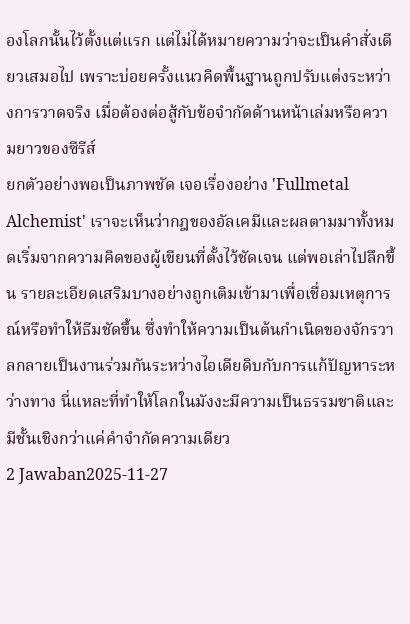องโลกนั้นไว้ตั้งแต่แรก แต่ไม่ได้หมายความว่าจะเป็นคำสั่งเดียวเสมอไป เพราะบ่อยครั้งแนวคิดพื้นฐานถูกปรับแต่งระหว่างการวาดจริง เมื่อต้องต่อสู้กับข้อจำกัดด้านหน้าเล่มหรือความยาวของซีรีส์
ยกตัวอย่างพอเป็นภาพชัด เจอเรื่องอย่าง 'Fullmetal Alchemist' เราจะเห็นว่ากฎของอัลเคมีและผลตามมาทั้งหมดเริ่มจากความคิดของผู้เขียนที่ตั้งไว้ชัดเจน แต่พอเล่าไปลึกขึ้น รายละเอียดเสริมบางอย่างถูกเติมเข้ามาเพื่อเชื่อมเหตุการณ์หรือทำให้ธีมชัดขึ้น ซึ่งทำให้ความเป็นต้นกำเนิดของจักรวาลกลายเป็นงานร่วมกันระหว่างไอเดียดิบกับการแก้ปัญหาระหว่างทาง นี่แหละที่ทำให้โลกในมังงะมีความเป็นธรรมชาติและมีชั้นเชิงกว่าแค่คำจำกัดความเดียว
2 Jawaban2025-11-27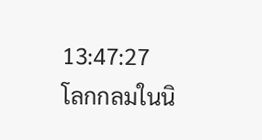13:47:27
โลกกลมในนิ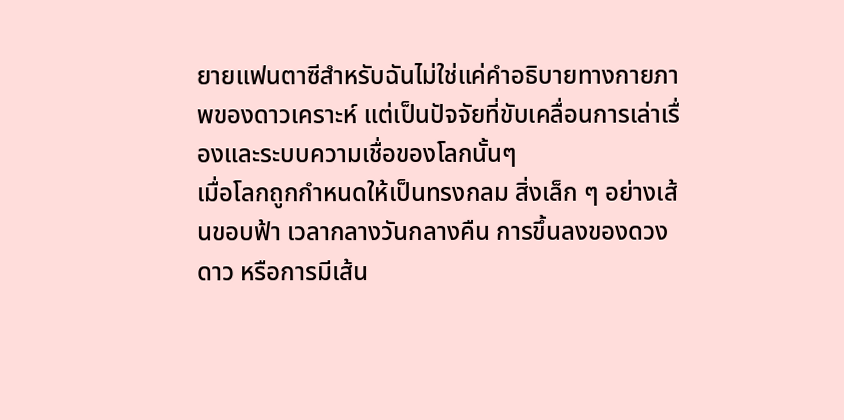ยายแฟนตาซีสำหรับฉันไม่ใช่แค่คำอธิบายทางกายภาพของดาวเคราะห์ แต่เป็นปัจจัยที่ขับเคลื่อนการเล่าเรื่องและระบบความเชื่อของโลกนั้นๆ
เมื่อโลกถูกกำหนดให้เป็นทรงกลม สิ่งเล็ก ๆ อย่างเส้นขอบฟ้า เวลากลางวันกลางคืน การขึ้นลงของดวงดาว หรือการมีเส้น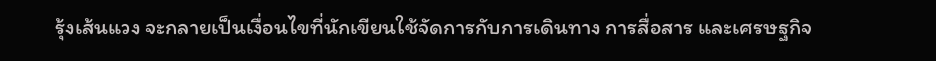รุ้งเส้นแวง จะกลายเป็นเงื่อนไขที่นักเขียนใช้จัดการกับการเดินทาง การสื่อสาร และเศรษฐกิจ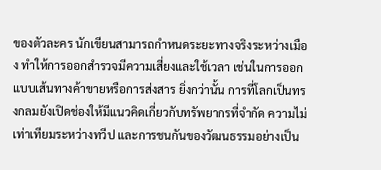ของตัวละคร นักเขียนสามารถกำหนดระยะทางจริงระหว่างเมือง ทำให้การออกสำรวจมีความเสี่ยงและใช้เวลา เช่นในการออกแบบเส้นทางค้าขายหรือการส่งสาร ยิ่งกว่านั้น การที่โลกเป็นทรงกลมยังเปิดช่องให้มีแนวคิดเกี่ยวกับทรัพยากรที่จำกัด ความไม่เท่าเทียมระหว่างทวีป และการชนกันของวัฒนธรรมอย่างเป็น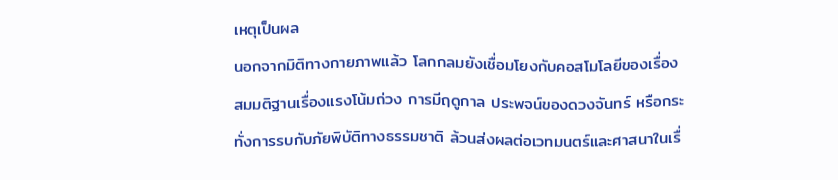เหตุเป็นผล
นอกจากมิติทางกายภาพแล้ว โลกกลมยังเชื่อมโยงกับคอสโมโลยีของเรื่อง สมมติฐานเรื่องแรงโน้มถ่วง การมีฤดูกาล ประพจน์ของดวงจันทร์ หรือกระทั่งการรบกับภัยพิบัติทางธรรมชาติ ล้วนส่งผลต่อเวทมนตร์และศาสนาในเรื่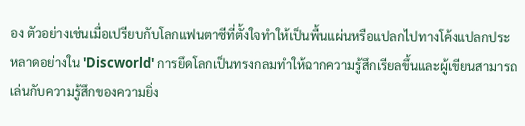อง ตัวอย่างเช่นเมื่อเปรียบกับโลกแฟนตาซีที่ตั้งใจทำให้เป็นพื้นแผ่นหรือแปลกไปทางโค้งแปลกประหลาดอย่างใน 'Discworld' การยึดโลกเป็นทรงกลมทำให้ฉากความรู้สึกเรียลขึ้นและผู้เขียนสามารถเล่นกับความรู้สึกของความยิ่ง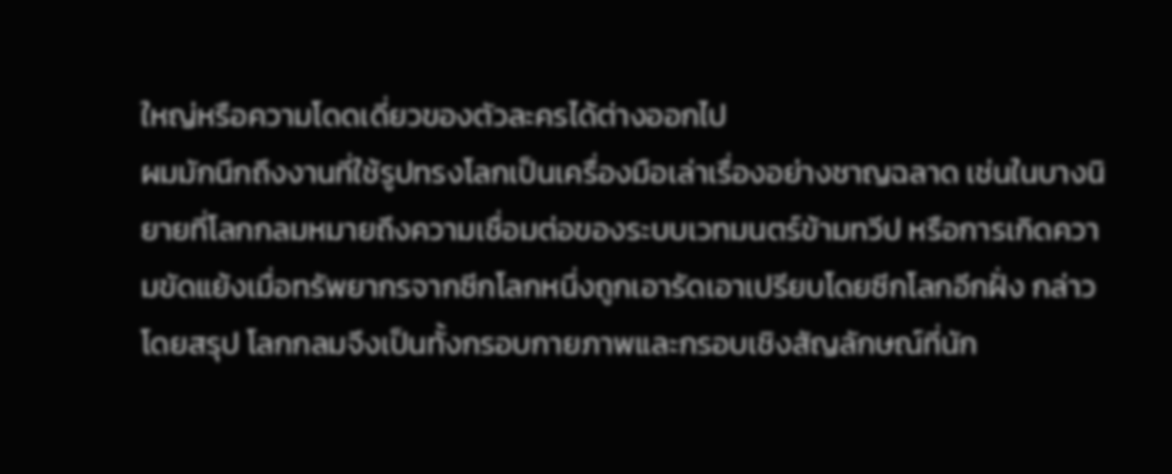ใหญ่หรือความโดดเดี่ยวของตัวละครได้ต่างออกไป
ผมมักนึกถึงงานที่ใช้รูปทรงโลกเป็นเครื่องมือเล่าเรื่องอย่างชาญฉลาด เช่นในบางนิยายที่โลกกลมหมายถึงความเชื่อมต่อของระบบเวทมนตร์ข้ามทวีป หรือการเกิดความขัดแย้งเมื่อทรัพยากรจากซีกโลกหนึ่งถูกเอารัดเอาเปรียบโดยซีกโลกอีกฝั่ง กล่าวโดยสรุป โลกกลมจึงเป็นทั้งกรอบกายภาพและกรอบเชิงสัญลักษณ์ที่นัก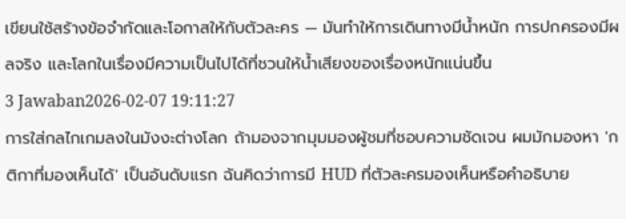เขียนใช้สร้างข้อจำกัดและโอกาสให้กับตัวละคร — มันทำให้การเดินทางมีน้ำหนัก การปกครองมีผลจริง และโลกในเรื่องมีความเป็นไปได้ที่ชวนให้น้ำเสียงของเรื่องหนักแน่นขึ้น
3 Jawaban2026-02-07 19:11:27
การใส่กลไกเกมลงในมังงะต่างโลก ถ้ามองจากมุมมองผู้ชมที่ชอบความชัดเจน ผมมักมองหา 'กติกาที่มองเห็นได้' เป็นอันดับแรก ฉันคิดว่าการมี HUD ที่ตัวละครมองเห็นหรือคำอธิบาย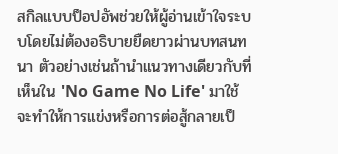สกิลแบบป็อปอัพช่วยให้ผู้อ่านเข้าใจระบบโดยไม่ต้องอธิบายยืดยาวผ่านบทสนทนา ตัวอย่างเช่นถ้านำแนวทางเดียวกับที่เห็นใน 'No Game No Life' มาใช้ จะทำให้การแข่งหรือการต่อสู้กลายเป็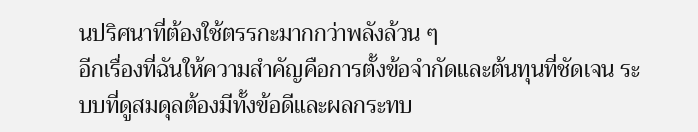นปริศนาที่ต้องใช้ตรรกะมากกว่าพลังล้วน ๆ
อีกเรื่องที่ฉันให้ความสำคัญคือการตั้งข้อจำกัดและต้นทุนที่ชัดเจน ระบบที่ดูสมดุลต้องมีทั้งข้อดีและผลกระทบ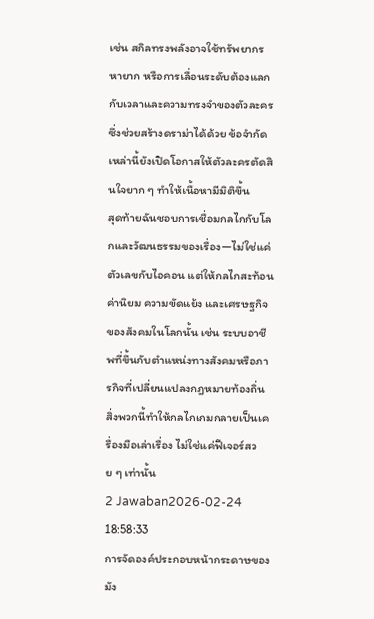เช่น สกิลทรงพลังอาจใช้ทรัพยากรหายาก หรือการเลื่อนระดับต้องแลกกับเวลาและความทรงจำของตัวละคร ซึ่งช่วยสร้างดราม่าได้ด้วย ข้อจำกัดเหล่านี้ยังเปิดโอกาสให้ตัวละครตัดสินใจยาก ๆ ทำให้เนื้อหามีมิติขึ้น
สุดท้ายฉันชอบการเชื่อมกลไกกับโลกและวัฒนธรรมของเรื่อง—ไม่ใช่แค่ตัวเลขกับไอคอน แต่ให้กลไกสะท้อนค่านิยม ความขัดแย้ง และเศรษฐกิจของสังคมในโลกนั้น เช่น ระบบอาชีพที่ขึ้นกับตำแหน่งทางสังคมหรือภารกิจที่เปลี่ยนแปลงกฎหมายท้องถิ่น สิ่งพวกนี้ทำให้กลไกเกมกลายเป็นเครื่องมือเล่าเรื่อง ไม่ใช่แค่ฟีเจอร์สวย ๆ เท่านั้น
2 Jawaban2026-02-24 18:58:33
การจัดองค์ประกอบหน้ากระดาษของมัง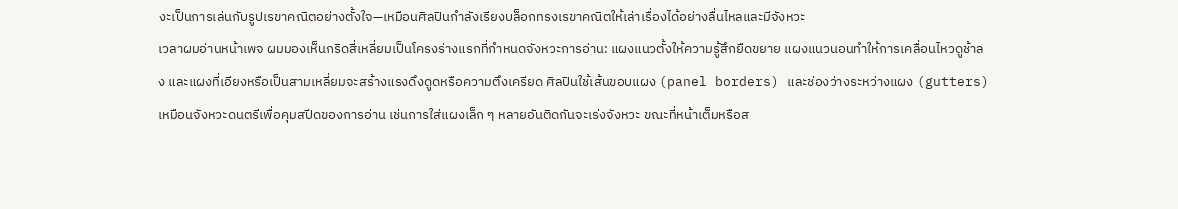งะเป็นการเล่นกับรูปเรขาคณิตอย่างตั้งใจ—เหมือนศิลปินกำลังเรียงบล็อกทรงเรขาคณิตให้เล่าเรื่องได้อย่างลื่นไหลและมีจังหวะ
เวลาผมอ่านหน้าเพจ ผมมองเห็นกริดสี่เหลี่ยมเป็นโครงร่างแรกที่กำหนดจังหวะการอ่าน: แผงแนวตั้งให้ความรู้สึกยืดขยาย แผงแนวนอนทำให้การเคลื่อนไหวดูช้าลง และแผงที่เอียงหรือเป็นสามเหลี่ยมจะสร้างแรงดึงดูดหรือความตึงเครียด ศิลปินใช้เส้นขอบแผง (panel borders) และช่องว่างระหว่างแผง (gutters) เหมือนจังหวะดนตรีเพื่อคุมสปีดของการอ่าน เช่นการใส่แผงเล็ก ๆ หลายอันติดกันจะเร่งจังหวะ ขณะที่หน้าเต็มหรือส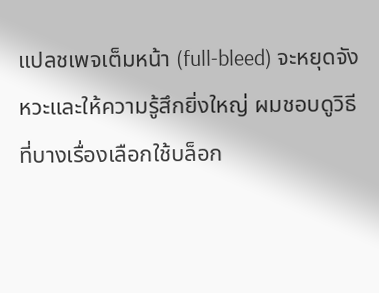แปลชเพจเต็มหน้า (full-bleed) จะหยุดจังหวะและให้ความรู้สึกยิ่งใหญ่ ผมชอบดูวิธีที่บางเรื่องเลือกใช้บล็อก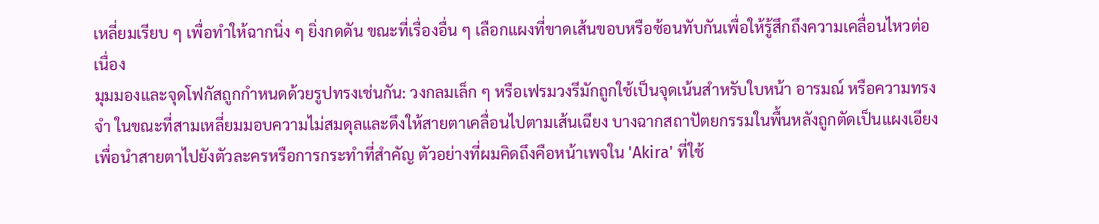เหลี่ยมเรียบ ๆ เพื่อทำให้ฉากนิ่ง ๆ ยิ่งกดดัน ขณะที่เรื่องอื่น ๆ เลือกแผงที่ขาดเส้นขอบหรือซ้อนทับกันเพื่อให้รู้สึกถึงความเคลื่อนไหวต่อเนื่อง
มุมมองและจุดโฟกัสถูกกำหนดด้วยรูปทรงเช่นกัน: วงกลมเล็ก ๆ หรือเฟรมวงรีมักถูกใช้เป็นจุดเน้นสำหรับใบหน้า อารมณ์ หรือความทรงจำ ในขณะที่สามเหลี่ยมมอบความไม่สมดุลและดึงให้สายตาเคลื่อนไปตามเส้นเฉียง บางฉากสถาปัตยกรรมในพื้นหลังถูกตัดเป็นแผงเอียงเพื่อนำสายตาไปยังตัวละครหรือการกระทำที่สำคัญ ตัวอย่างที่ผมคิดถึงคือหน้าเพจใน 'Akira' ที่ใช้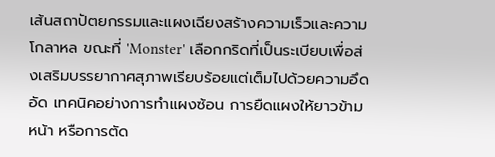เส้นสถาปัตยกรรมและแผงเฉียงสร้างความเร็วและความโกลาหล ขณะที่ 'Monster' เลือกกริดที่เป็นระเบียบเพื่อส่งเสริมบรรยากาศสุภาพเรียบร้อยแต่เต็มไปด้วยความอึดอัด เทคนิคอย่างการทำแผงซ้อน การยืดแผงให้ยาวข้ามหน้า หรือการตัด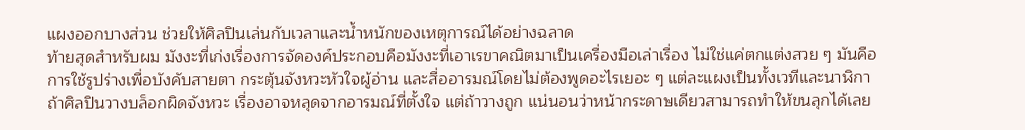แผงออกบางส่วน ช่วยให้ศิลปินเล่นกับเวลาและน้ำหนักของเหตุการณ์ได้อย่างฉลาด
ท้ายสุดสำหรับผม มังงะที่เก่งเรื่องการจัดองค์ประกอบคือมังงะที่เอาเรขาคณิตมาเป็นเครื่องมือเล่าเรื่อง ไม่ใช่แค่ตกแต่งสวย ๆ มันคือการใช้รูปร่างเพื่อบังคับสายตา กระตุ้นจังหวะหัวใจผู้อ่าน และสื่ออารมณ์โดยไม่ต้องพูดอะไรเยอะ ๆ แต่ละแผงเป็นทั้งเวทีและนาฬิกา ถ้าศิลปินวางบล็อกผิดจังหวะ เรื่องอาจหลุดจากอารมณ์ที่ตั้งใจ แต่ถ้าวางถูก แน่นอนว่าหน้ากระดาษเดียวสามารถทำให้ขนลุกได้เลย